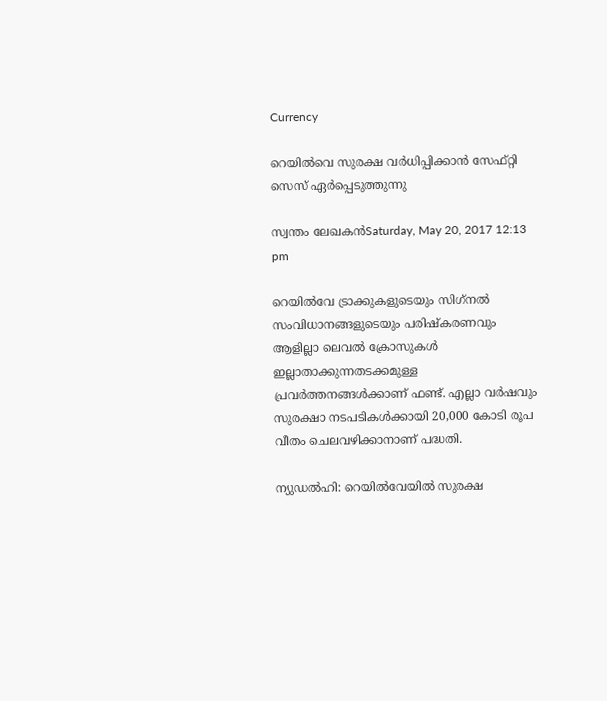Currency

റെയില്‍വെ സുരക്ഷ വര്‍ധിപ്പിക്കാന്‍ സേഫ്റ്റി സെസ് ഏര്‍പ്പെടുത്തുന്നു

സ്വന്തം ലേഖകന്‍Saturday, May 20, 2017 12:13 pm

റെയില്‍വേ ട്രാക്കുകളുടെയും സിഗ്‌നല്‍ സംവിധാനങ്ങളുടെയും പരിഷ്‌കരണവും ആളില്ലാ ലെവല്‍ ക്രോസുകള്‍ ഇല്ലാതാക്കുന്നതടക്കമുള്ള പ്രവര്‍ത്തനങ്ങള്‍ക്കാണ് ഫണ്ട്. എല്ലാ വര്‍ഷവും സുരക്ഷാ നടപടികള്‍ക്കായി 20,000 കോടി രൂപ വീതം ചെലവഴിക്കാനാണ് പദ്ധതി.

ന്യുഡല്‍ഹി: റെയില്‍വേയില്‍ സുരക്ഷ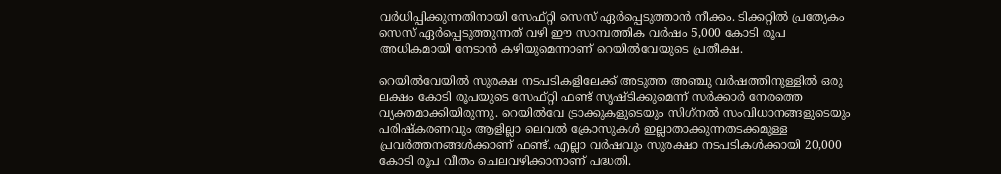വര്‍ധിപ്പിക്കുന്നതിനായി സേഫ്റ്റി സെസ് ഏര്‍പ്പെടുത്താന്‍ നീക്കം. ടിക്കറ്റില്‍ പ്രത്യേകം സെസ് ഏര്‍പ്പെടുത്തുന്നത് വഴി ഈ സാമ്പത്തിക വര്‍ഷം 5,000 കോടി രൂപ അധികമായി നേടാന്‍ കഴിയുമെന്നാണ് റെയില്‍വേയുടെ പ്രതീക്ഷ.

റെയില്‍വേയില്‍ സുരക്ഷ നടപടികളിലേക്ക് അടുത്ത അഞ്ചു വര്‍ഷത്തിനുള്ളില്‍ ഒരു ലക്ഷം കോടി രൂപയുടെ സേഫ്റ്റി ഫണ്ട് സൃഷ്ടിക്കുമെന്ന് സര്‍ക്കാര്‍ നേരത്തെ വ്യക്തമാക്കിയിരുന്നു. റെയില്‍വേ ട്രാക്കുകളുടെയും സിഗ്‌നല്‍ സംവിധാനങ്ങളുടെയും പരിഷ്‌കരണവും ആളില്ലാ ലെവല്‍ ക്രോസുകള്‍ ഇല്ലാതാക്കുന്നതടക്കമുള്ള പ്രവര്‍ത്തനങ്ങള്‍ക്കാണ് ഫണ്ട്. എല്ലാ വര്‍ഷവും സുരക്ഷാ നടപടികള്‍ക്കായി 20,000 കോടി രൂപ വീതം ചെലവഴിക്കാനാണ് പദ്ധതി.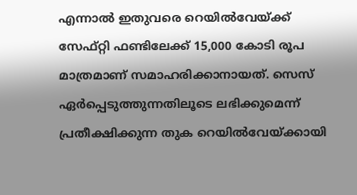എന്നാല്‍ ഇതുവരെ റെയില്‍വേയ്ക്ക് സേഫ്റ്റി ഫണ്ടിലേക്ക് 15,000 കോടി രൂപ മാത്രമാണ് സമാഹരിക്കാനായത്. സെസ് ഏര്‍പ്പെടുത്തുന്നതിലൂടെ ലഭിക്കുമെന്ന് പ്രതീക്ഷിക്കുന്ന തുക റെയില്‍വേയ്ക്കായി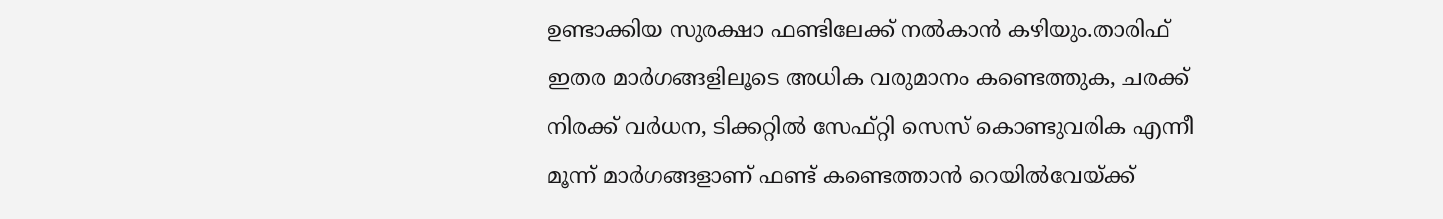ഉണ്ടാക്കിയ സുരക്ഷാ ഫണ്ടിലേക്ക് നല്‍കാന്‍ കഴിയും.താരിഫ് ഇതര മാര്‍ഗങ്ങളിലൂടെ അധിക വരുമാനം കണ്ടെത്തുക, ചരക്ക് നിരക്ക് വര്‍ധന, ടിക്കറ്റില്‍ സേഫ്റ്റി സെസ് കൊണ്ടുവരിക എന്നീ മൂന്ന് മാര്‍ഗങ്ങളാണ് ഫണ്ട് കണ്ടെത്താന്‍ റെയില്‍വേയ്ക്ക്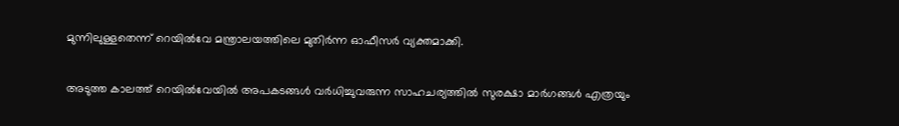മുന്നിലുള്ളതെന്ന് റെയില്‍വേ മന്ത്രാലയത്തിലെ മുതിര്‍ന്ന ഓഫീസര്‍ വ്യക്തമാക്കി.

അടുത്ത കാലത്ത് റെയില്‍വേയില്‍ അപകടങ്ങള്‍ വര്‍ധിച്ചുവരുന്ന സാഹചര്യത്തില്‍ സുരക്ഷാ മാര്‍ഗങ്ങള്‍ എത്രയും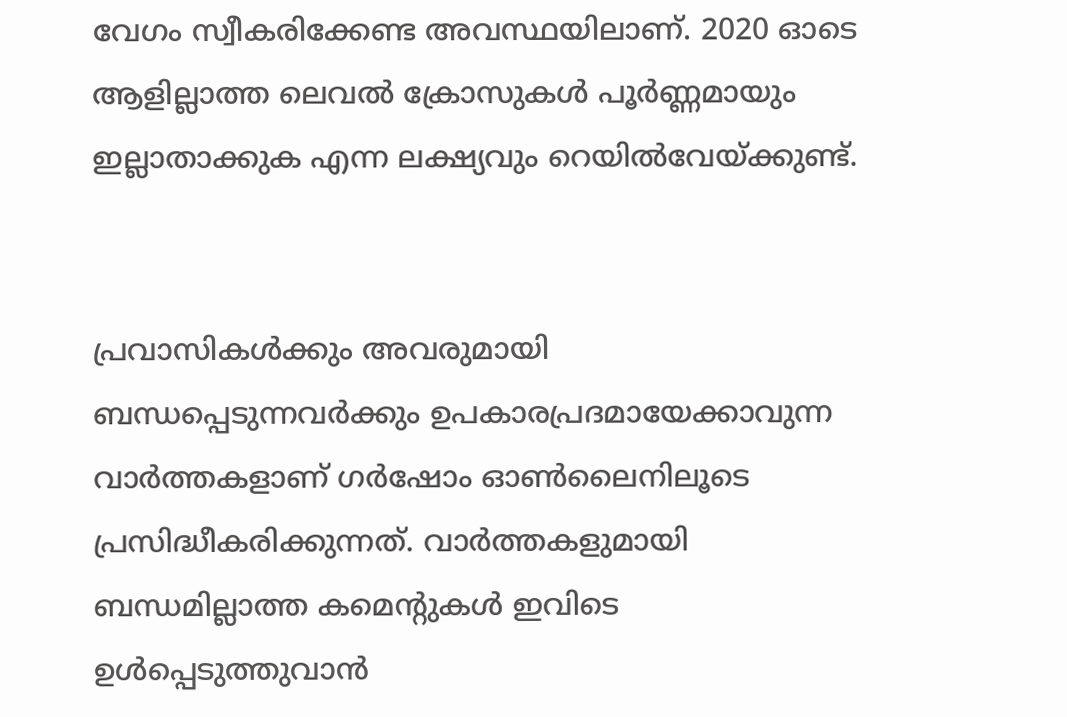വേഗം സ്വീകരിക്കേണ്ട അവസ്ഥയിലാണ്. 2020 ഓടെ ആളില്ലാത്ത ലെവല്‍ ക്രോസുകള്‍ പൂര്‍ണ്ണമായും ഇല്ലാതാക്കുക എന്ന ലക്ഷ്യവും റെയില്‍വേയ്ക്കുണ്ട്.


പ്രവാസികൾക്കും അവരുമായി ബന്ധപ്പെടുന്നവർക്കും ഉപകാരപ്രദമായേക്കാവുന്ന വാർത്തകളാണ് ഗർഷോം ഓൺലൈനിലൂടെ പ്രസിദ്ധീകരിക്കുന്നത്. വാർത്തകളുമായി ബന്ധമില്ലാത്ത കമെന്റുകൾ ഇവിടെ ഉൾപ്പെടുത്തുവാൻ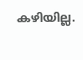കഴിയില്ല.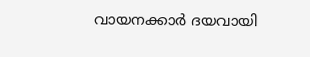വായനക്കാർ ദയവായി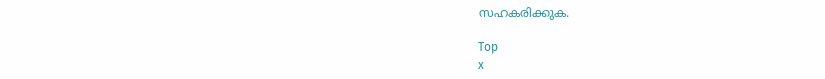സഹകരിക്കുക.

Top
x